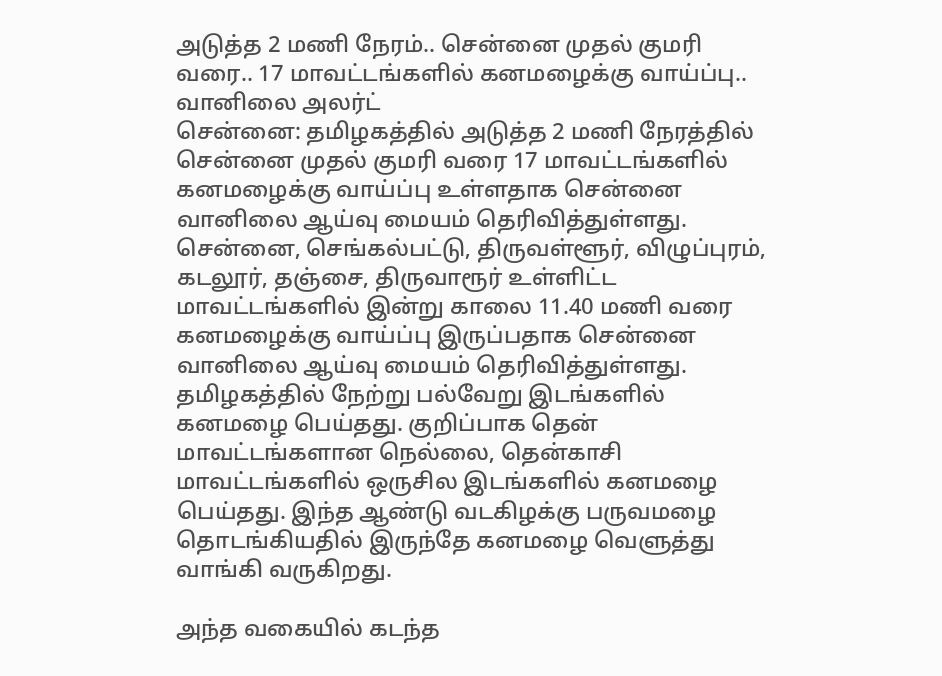அடுத்த 2 மணி நேரம்.. சென்னை முதல் குமரி வரை.. 17 மாவட்டங்களில் கனமழைக்கு வாய்ப்பு.. வானிலை அலர்ட்
சென்னை: தமிழகத்தில் அடுத்த 2 மணி நேரத்தில் சென்னை முதல் குமரி வரை 17 மாவட்டங்களில் கனமழைக்கு வாய்ப்பு உள்ளதாக சென்னை வானிலை ஆய்வு மையம் தெரிவித்துள்ளது. சென்னை, செங்கல்பட்டு, திருவள்ளூர், விழுப்புரம், கடலூர், தஞ்சை, திருவாரூர் உள்ளிட்ட மாவட்டங்களில் இன்று காலை 11.40 மணி வரை கனமழைக்கு வாய்ப்பு இருப்பதாக சென்னை வானிலை ஆய்வு மையம் தெரிவித்துள்ளது.
தமிழகத்தில் நேற்று பல்வேறு இடங்களில் கனமழை பெய்தது. குறிப்பாக தென் மாவட்டங்களான நெல்லை, தென்காசி மாவட்டங்களில் ஒருசில இடங்களில் கனமழை பெய்தது. இந்த ஆண்டு வடகிழக்கு பருவமழை தொடங்கியதில் இருந்தே கனமழை வெளுத்து வாங்கி வருகிறது.

அந்த வகையில் கடந்த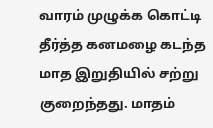வாரம் முழுக்க கொட்டி தீர்த்த கனமழை கடந்த மாத இறுதியில் சற்று குறைந்தது. மாதம்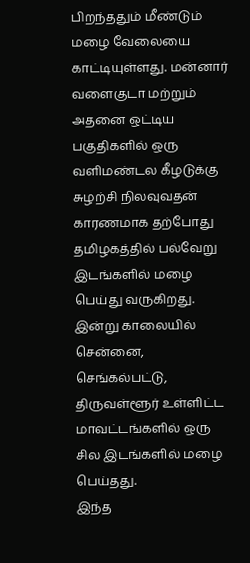பிறந்ததும் மீண்டும் மழை வேலையை காட்டியுள்ளது. மன்னார் வளைகுடா மற்றும் அதனை ஒட்டிய பகுதிகளில் ஒரு வளிமண்டல கீழடுக்கு சுழற்சி நிலவுவதன் காரணமாக தற்போது தமிழகத்தில் பல்வேறு இடங்களில் மழை பெய்து வருகிறது. இன்று காலையில் சென்னை, செங்கல்பட்டு, திருவள்ளூர் உள்ளிட்ட மாவட்டங்களில் ஒரு சில இடங்களில் மழை பெய்தது.
இந்த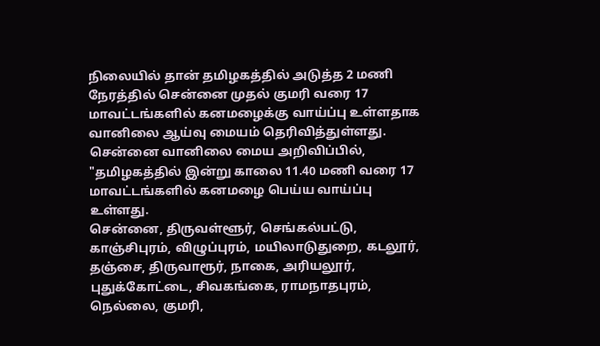நிலையில் தான் தமிழகத்தில் அடுத்த 2 மணி நேரத்தில் சென்னை முதல் குமரி வரை 17 மாவட்டங்களில் கனமழைக்கு வாய்ப்பு உள்ளதாக வானிலை ஆய்வு மையம் தெரிவித்துள்ளது. சென்னை வானிலை மைய அறிவிப்பில், "தமிழகத்தில் இன்று காலை 11.40 மணி வரை 17 மாவட்டங்களில் கனமழை பெய்ய வாய்ப்பு உள்ளது.
சென்னை, திருவள்ளூர், செங்கல்பட்டு, காஞ்சிபுரம், விழுப்புரம், மயிலாடுதுறை, கடலூர், தஞ்சை, திருவாரூர், நாகை, அரியலூர், புதுக்கோட்டை, சிவகங்கை, ராமநாதபுரம், நெல்லை, குமரி,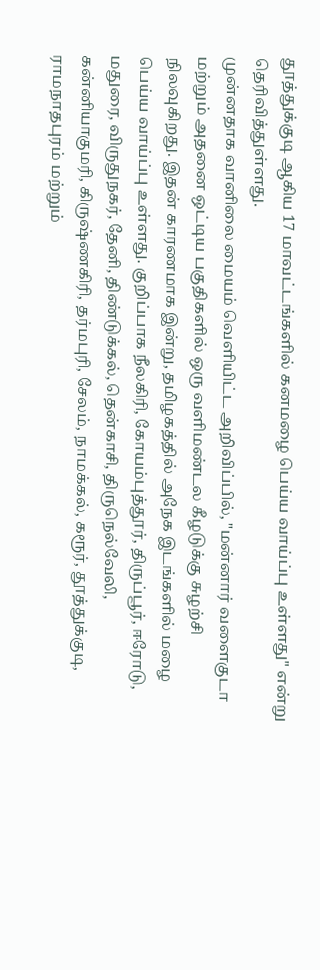தூத்துக்குடி ஆகிய 17 மாவட்டங்களில் கனமழை பெய்ய வாய்ப்பு உள்ளது" என்று தெரிவித்துள்ளது.
முன்னதாக வானிலை மையம் வெளியிட்ட அறிவிப்பில், "மன்னார் வளைகுடா மற்றும் அதனை ஒட்டிய பகுதிகளில் ஒரு வளிமண்டல கீழடுக்கு சுழற்சி நிலவுகிறது. இதன் காரணமாக இன்று, தமிழகத்தில் அநேக இடங்களில் மழை பெய்ய வாய்ப்பு உள்ளது. குறிப்பாக நீலகிரி, கோயம்புத்தூர், திருப்பூர், ஈரோடு, மதுரை, விருதுநகர், தேனி, திண்டுக்கல், தென்காசி, திருநெல்வேலி, கன்னியாகுமரி, கிருஷ்ணகிரி, தர்மபுரி, சேலம், நாமக்கல், கரூர், தூத்துக்குடி, ராமநாதபுரம் மற்றும்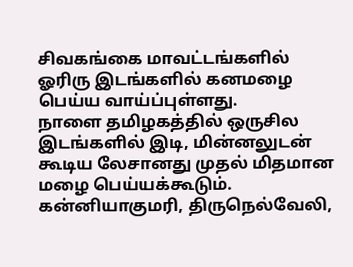சிவகங்கை மாவட்டங்களில் ஓரிரு இடங்களில் கனமழை பெய்ய வாய்ப்புள்ளது.
நாளை தமிழகத்தில் ஒருசில இடங்களில் இடி, மின்னலுடன் கூடிய லேசானது முதல் மிதமான மழை பெய்யக்கூடும். கன்னியாகுமரி, திருநெல்வேலி,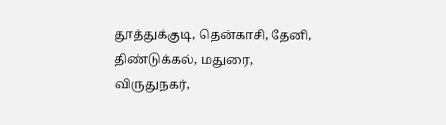தூத்துக்குடி, தென்காசி, தேனி, திண்டுக்கல், மதுரை, விருதுநகர்,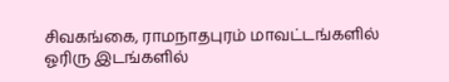சிவகங்கை, ராமநாதபுரம் மாவட்டங்களில் ஓரிரு இடங்களில்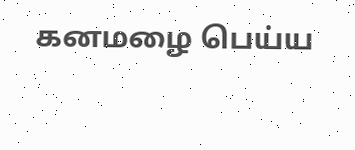கனமழை பெய்ய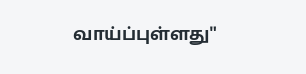வாய்ப்புள்ளது"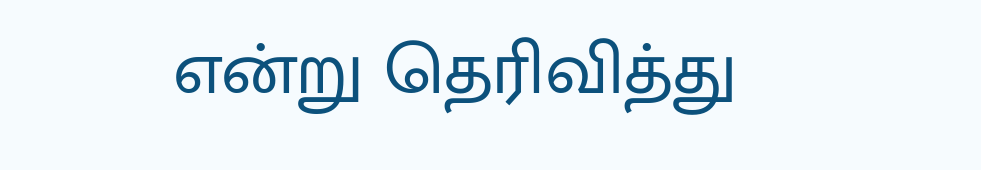என்று தெரிவித்து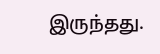இருந்தது.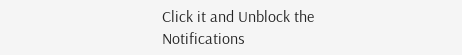Click it and Unblock the Notifications